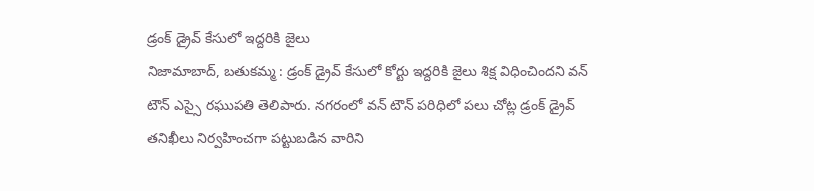డ్రంక్ డ్రైవ్ కేసులో ఇద్దరికి జైలు
నిజామాబాద్, బతుకమ్మ : డ్రంక్ డ్రైవ్ కేసులో కోర్టు ఇద్దరికి జైలు శిక్ష విధించిందని వన్ టౌన్ ఎస్సై రఘుపతి తెలిపారు. నగరంలో వన్ టౌన్ పరిధిలో పలు చోట్ల డ్రంక్ డ్రైవ్ తనిఖీలు నిర్వహించగా పట్టుబడిన వారిని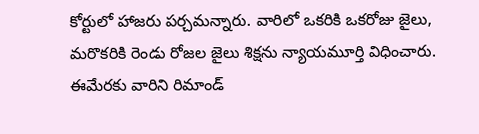కోర్టులో హాజరు పర్చమన్నారు. వారిలో ఒకరికి ఒకరోజు జైలు, మరొకరికి రెండు రోజల జైలు శిక్షను న్యాయమూర్తి విధించారు. ఈమేరకు వారిని రిమాండ్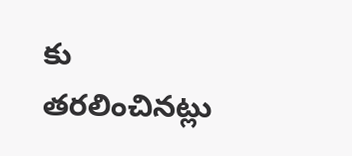కు తరలించినట్లు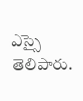ఎస్సై తెలిపారు.